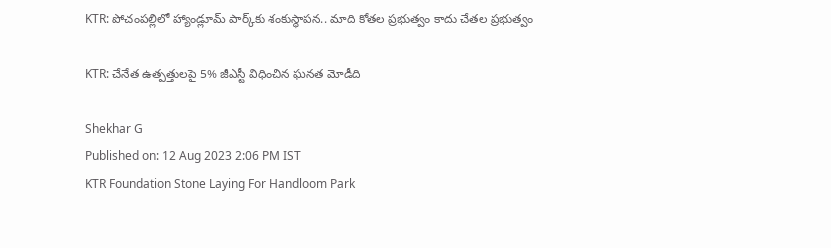KTR: పోచంపల్లిలో హ్యాండ్లూమ్ పార్క్‌కు శంకుస్థాపన.. మాది కోతల ప్రభుత్వం కాదు చేతల ప్రభుత్వం

KTR: చేనేత ఉత్పత్తులపై 5% జీఎస్టీ విధించిన ఘనత మోడీది

Shekhar G
Published on: 12 Aug 2023 2:06 PM IST
KTR Foundation Stone Laying For Handloom Park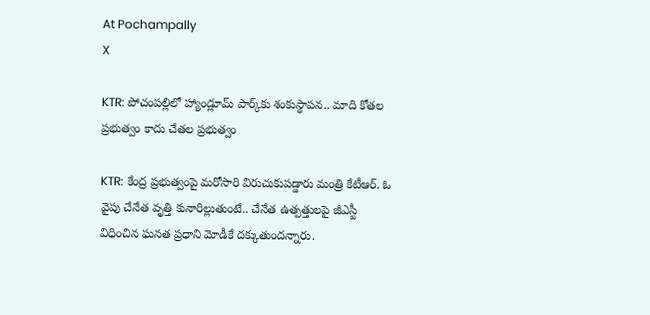At Pochampally
X

KTR: పోచంపల్లిలో హ్యాండ్లూమ్ పార్క్‌కు శంకుస్థాపన.. మాది కోతల ప్రభుత్వం కాదు చేతల ప్రభుత్వం

KTR: కేంద్ర ప్రభుత్వంపై మరోసారి విరుచుకుపడ్డారు మంత్రి కేటీఆర్. ఓ వైపు చేనేత వృత్తి కునారిల్లుతుంటే.. చేనేత ఉత్పత్తులపై జీఎస్టీ విధించిన ఘనత ప్రధాని మోడీకే దక్కుతుందన్నారు.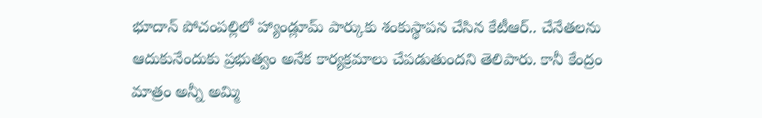భూదాన్ పోచంపల్లిలో హ్యాండ్లూమ్‌ పార్కుకు శంకుస్థాపన చేసిన కేటీఆర్.. చేనేతలను ఆదుకునేందుకు ప్రభుత్వం అనేక కార్యక్రమాలు చేపడుతుందని తెలిపారు. కానీ కేంద్రం మాత్రం అన్నీ అమ్మి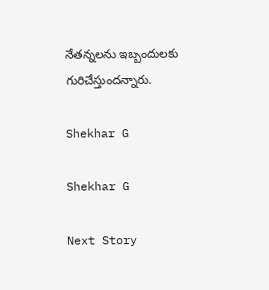నేతన్నలను ఇబ్బందులకు గురిచేస్తుందన్నారు.

Shekhar G

Shekhar G

Next Story